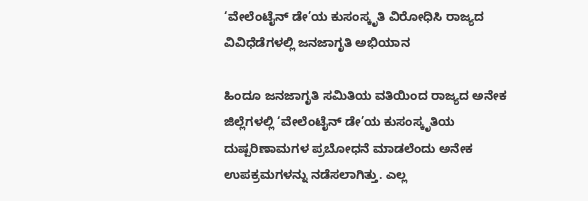‘ವೇಲೆಂಟೈನ್ ಡೇ’ಯ ಕುಸಂಸ್ಕೃತಿ ವಿರೋಧಿಸಿ ರಾಜ್ಯದ ವಿವಿಧೆಡೆಗಳಲ್ಲಿ ಜನಜಾಗೃತಿ ಅಭಿಯಾನ

ಹಿಂದೂ ಜನಜಾಗೃತಿ ಸಮಿತಿಯ ವತಿಯಿಂದ ರಾಜ್ಯದ ಅನೇಕ ಜಿಲ್ಲೆಗಳಲ್ಲಿ ‘ವೇಲೆಂಟೈನ್ ಡೇ’ಯ ಕುಸಂಸ್ಕೃತಿಯ ದುಷ್ಪರಿಣಾಮಗಳ ಪ್ರಬೋಧನೆ ಮಾಡಲೆಂದು ಅನೇಕ ಉಪಕ್ರಮಗಳನ್ನು ನಡೆಸಲಾಗಿತ್ತು. ಎಲ್ಲ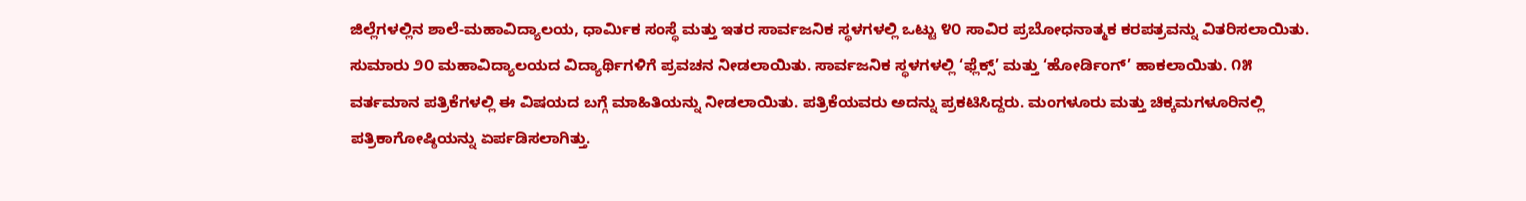ಜಿಲ್ಲೆಗಳಲ್ಲಿನ ಶಾಲೆ-ಮಹಾವಿದ್ಯಾಲಯ, ಧಾರ್ಮಿಕ ಸಂಸ್ಥೆ ಮತ್ತು ಇತರ ಸಾರ್ವಜನಿಕ ಸ್ಥಳಗಳಲ್ಲಿ ಒಟ್ಟು ೪೦ ಸಾವಿರ ಪ್ರಬೋಧನಾತ್ಮಕ ಕರಪತ್ರವನ್ನು ವಿತರಿಸಲಾಯಿತು. ಸುಮಾರು ೨೦ ಮಹಾವಿದ್ಯಾಲಯದ ವಿದ್ಯಾರ್ಥಿಗಳಿಗೆ ಪ್ರವಚನ ನೀಡಲಾಯಿತು. ಸಾರ್ವಜನಿಕ ಸ್ಥಳಗಳಲ್ಲಿ ‘ಫ್ಲೆಕ್ಸ್’ ಮತ್ತು ‘ಹೋರ್ಡಿಂಗ್’ ಹಾಕಲಾಯಿತು. ೧೫ ವರ್ತಮಾನ ಪತ್ರಿಕೆಗಳಲ್ಲಿ ಈ ವಿಷಯದ ಬಗ್ಗೆ ಮಾಹಿತಿಯನ್ನು ನೀಡಲಾಯಿತು. ಪತ್ರಿಕೆಯವರು ಅದನ್ನು ಪ್ರಕಟಿಸಿದ್ದರು. ಮಂಗಳೂರು ಮತ್ತು ಚಿಕ್ಕಮಗಳೂರಿನಲ್ಲಿ ಪತ್ರಿಕಾಗೋಷ್ಠಿಯನ್ನು ಏರ್ಪಡಿಸಲಾಗಿತ್ತು.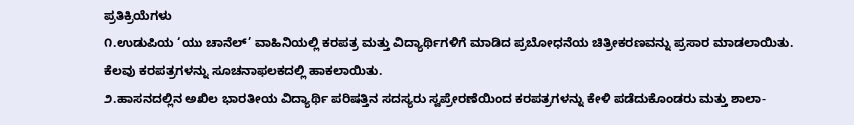ಪ್ರತಿಕ್ರಿಯೆಗಳು
೧.ಉಡುಪಿಯ ‘ಯು ಚಾನೆಲ್’ ವಾಹಿನಿಯಲ್ಲಿ ಕರಪತ್ರ ಮತ್ತು ವಿದ್ಯಾರ್ಥಿಗಳಿಗೆ ಮಾಡಿದ ಪ್ರಬೋಧನೆಯ ಚಿತ್ರೀಕರಣವನ್ನು ಪ್ರಸಾರ ಮಾಡಲಾಯಿತು. ಕೆಲವು ಕರಪತ್ರಗಳನ್ನು ಸೂಚನಾಫಲಕದಲ್ಲಿ ಹಾಕಲಾಯಿತು.
೨.ಹಾಸನದಲ್ಲಿನ ಅಖಿಲ ಭಾರತೀಯ ವಿದ್ಯಾರ್ಥಿ ಪರಿಷತ್ತಿನ ಸದಸ್ಯರು ಸ್ವಪ್ರೇರಣೆಯಿಂದ ಕರಪತ್ರಗಳನ್ನು ಕೇಳಿ ಪಡೆದುಕೊಂಡರು ಮತ್ತು ಶಾಲಾ-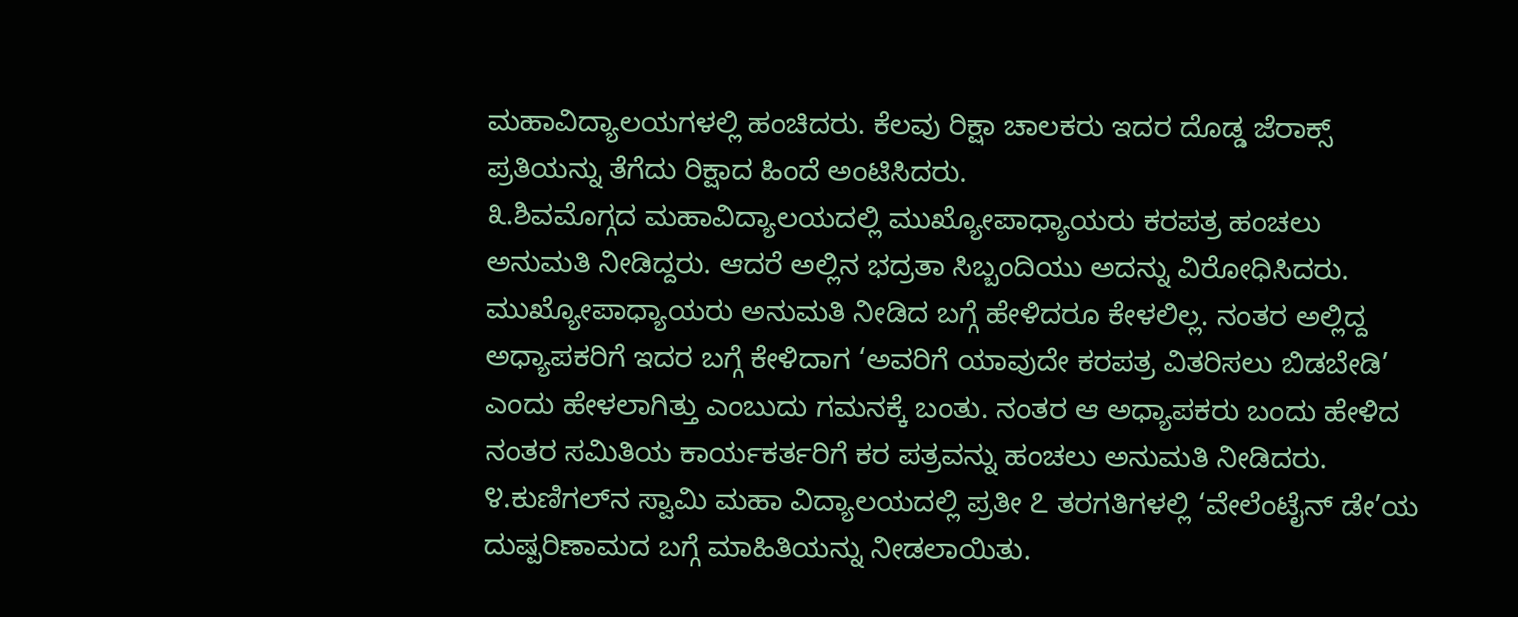ಮಹಾವಿದ್ಯಾಲಯಗಳಲ್ಲಿ ಹಂಚಿದರು. ಕೆಲವು ರಿಕ್ಷಾ ಚಾಲಕರು ಇದರ ದೊಡ್ಡ ಜೆರಾಕ್ಸ್ ಪ್ರತಿಯನ್ನು ತೆಗೆದು ರಿಕ್ಷಾದ ಹಿಂದೆ ಅಂಟಿಸಿದರು.
೩.ಶಿವಮೊಗ್ಗದ ಮಹಾವಿದ್ಯಾಲಯದಲ್ಲಿ ಮುಖ್ಯೋಪಾಧ್ಯಾಯರು ಕರಪತ್ರ ಹಂಚಲು ಅನುಮತಿ ನೀಡಿದ್ದರು. ಆದರೆ ಅಲ್ಲಿನ ಭದ್ರತಾ ಸಿಬ್ಬಂದಿಯು ಅದನ್ನು ವಿರೋಧಿಸಿದರು. ಮುಖ್ಯೋಪಾಧ್ಯಾಯರು ಅನುಮತಿ ನೀಡಿದ ಬಗ್ಗೆ ಹೇಳಿದರೂ ಕೇಳಲಿಲ್ಲ. ನಂತರ ಅಲ್ಲಿದ್ದ ಅಧ್ಯಾಪಕರಿಗೆ ಇದರ ಬಗ್ಗೆ ಕೇಳಿದಾಗ ‘ಅವರಿಗೆ ಯಾವುದೇ ಕರಪತ್ರ ವಿತರಿಸಲು ಬಿಡಬೇಡಿ’ ಎಂದು ಹೇಳಲಾಗಿತ್ತು ಎಂಬುದು ಗಮನಕ್ಕೆ ಬಂತು. ನಂತರ ಆ ಅಧ್ಯಾಪಕರು ಬಂದು ಹೇಳಿದ ನಂತರ ಸಮಿತಿಯ ಕಾರ್ಯಕರ್ತರಿಗೆ ಕರ ಪತ್ರವನ್ನು ಹಂಚಲು ಅನುಮತಿ ನೀಡಿದರು.
೪.ಕುಣಿಗಲ್‌ನ ಸ್ವಾಮಿ ಮಹಾ ವಿದ್ಯಾಲಯದಲ್ಲಿ ಪ್ರತೀ ೭ ತರಗತಿಗಳಲ್ಲಿ ‘ವೇಲೆಂಟೈನ್ ಡೇ’ಯ ದುಷ್ಪರಿಣಾಮದ ಬಗ್ಗೆ ಮಾಹಿತಿಯನ್ನು ನೀಡಲಾಯಿತು.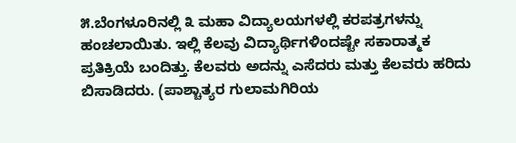೫.ಬೆಂಗಳೂರಿನಲ್ಲಿ ೩ ಮಹಾ ವಿದ್ಯಾಲಯಗಳಲ್ಲಿ ಕರಪತ್ರಗಳನ್ನು ಹಂಚಲಾಯಿತು. ಇಲ್ಲಿ ಕೆಲವು ವಿದ್ಯಾರ್ಥಿಗಳಿಂದಷ್ಟೇ ಸಕಾರಾತ್ಮಕ ಪ್ರತಿಕ್ರಿಯೆ ಬಂದಿತ್ತು. ಕೆಲವರು ಅದನ್ನು ಎಸೆದರು ಮತ್ತು ಕೆಲವರು ಹರಿದು ಬಿಸಾಡಿದರು. (ಪಾಶ್ಚಾತ್ಯರ ಗುಲಾಮಗಿರಿಯ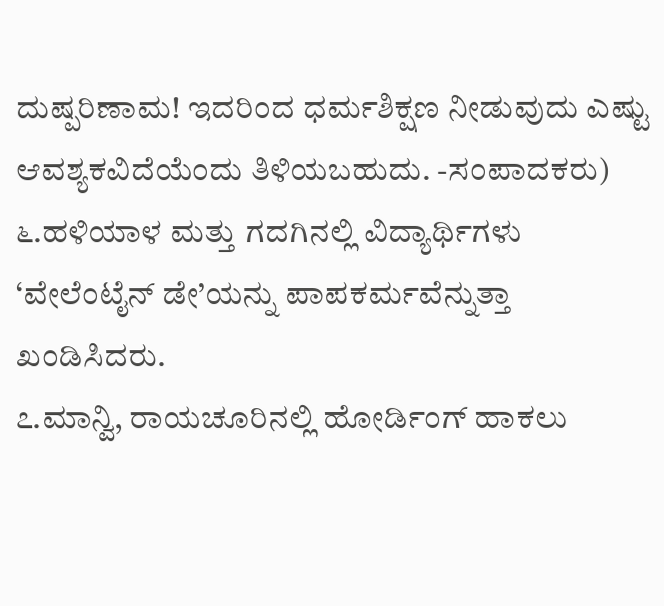ದುಷ್ಪರಿಣಾಮ! ಇದರಿಂದ ಧರ್ಮಶಿಕ್ಷಣ ನೀಡುವುದು ಎಷ್ಟು ಆವಶ್ಯಕವಿದೆಯೆಂದು ತಿಳಿಯಬಹುದು. -ಸಂಪಾದಕರು)
೬.ಹಳಿಯಾಳ ಮತ್ತು ಗದಗಿನಲ್ಲಿ ವಿದ್ಯಾರ್ಥಿಗಳು ‘ವೇಲೆಂಟೈನ್ ಡೇ’ಯನ್ನು ಪಾಪಕರ್ಮವೆನ್ನುತ್ತಾ ಖಂಡಿಸಿದರು.
೭.ಮಾನ್ವಿ, ರಾಯಚೂರಿನಲ್ಲಿ ಹೋರ್ಡಿಂಗ್ ಹಾಕಲು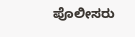ಪೊಲೀಸರು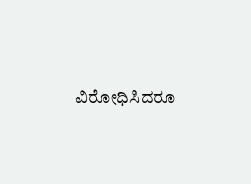ವಿರೋಧಿಸಿದರೂ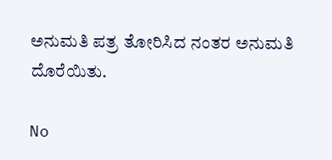ಅನುಮತಿ ಪತ್ರ ತೋರಿಸಿದ ನಂತರ ಅನುಮತಿ ದೊರೆಯಿತು.

No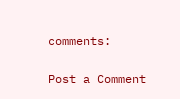comments:

Post a Comment